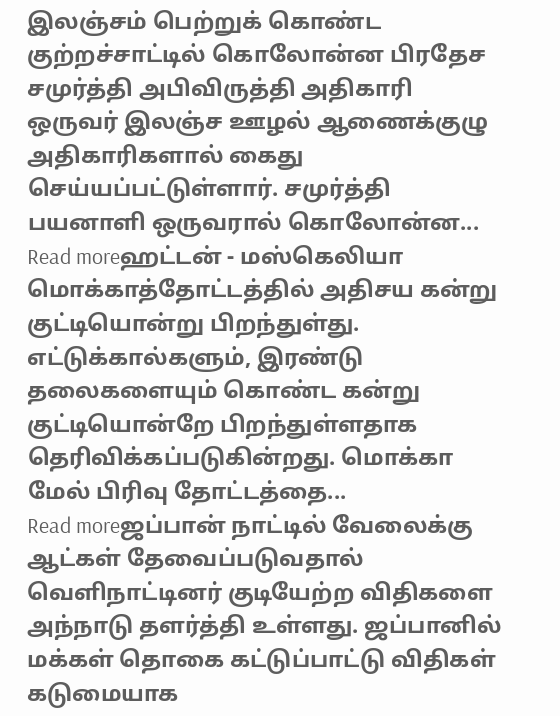இலஞ்சம் பெற்றுக் கொண்ட குற்றச்சாட்டில் கொலோன்ன பிரதேச சமுர்த்தி அபிவிருத்தி அதிகாரி ஒருவர் இலஞ்ச ஊழல் ஆணைக்குழு அதிகாரிகளால் கைது செய்யப்பட்டுள்ளார். சமுர்த்தி பயனாளி ஒருவரால் கொலோன்ன...
Read moreஹட்டன் - மஸ்கெலியா மொக்காத்தோட்டத்தில் அதிசய கன்று குட்டியொன்று பிறந்துள்து. எட்டுக்கால்களும், இரண்டு தலைகளையும் கொண்ட கன்று குட்டியொன்றே பிறந்துள்ளதாக தெரிவிக்கப்படுகின்றது. மொக்கா மேல் பிரிவு தோட்டத்தை...
Read moreஜப்பான் நாட்டில் வேலைக்கு ஆட்கள் தேவைப்படுவதால் வெளிநாட்டினர் குடியேற்ற விதிகளை அந்நாடு தளர்த்தி உள்ளது. ஜப்பானில் மக்கள் தொகை கட்டுப்பாட்டு விதிகள் கடுமையாக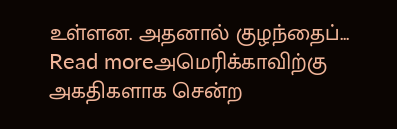உள்ளன. அதனால் குழந்தைப்...
Read moreஅமெரிக்காவிற்கு அகதிகளாக சென்ற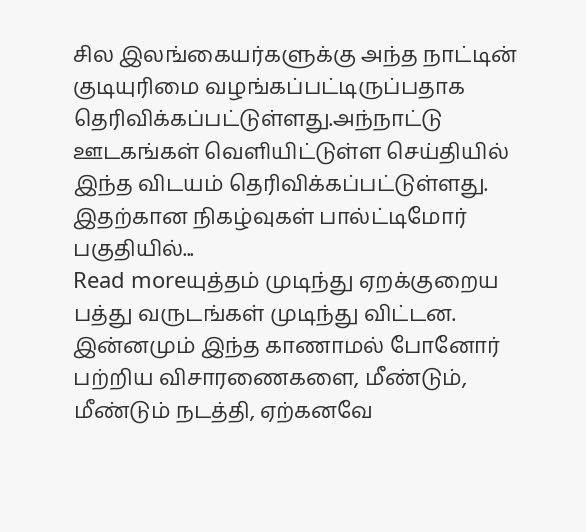சில இலங்கையர்களுக்கு அந்த நாட்டின் குடியுரிமை வழங்கப்பட்டிருப்பதாக தெரிவிக்கப்பட்டுள்ளது.அந்நாட்டு ஊடகங்கள் வெளியிட்டுள்ள செய்தியில் இந்த விடயம் தெரிவிக்கப்பட்டுள்ளது. இதற்கான நிகழ்வுகள் பால்ட்டிமோர் பகுதியில்...
Read moreயுத்தம் முடிந்து ஏறக்குறைய பத்து வருடங்கள் முடிந்து விட்டன. இன்னமும் இந்த காணாமல் போனோர் பற்றிய விசாரணைகளை, மீண்டும், மீண்டும் நடத்தி, ஏற்கனவே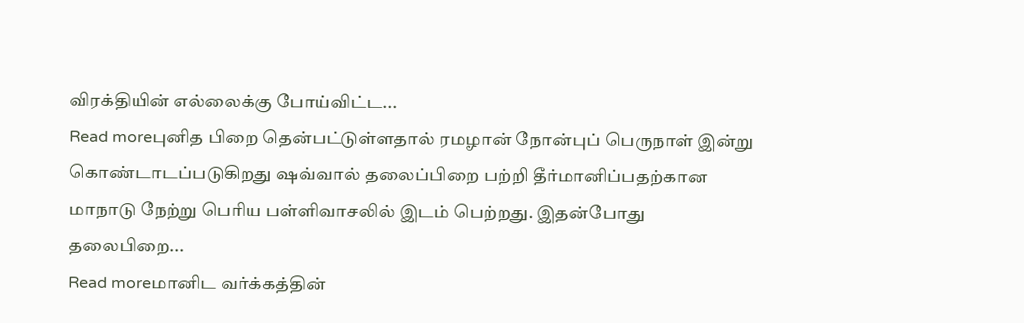விரக்தியின் எல்லைக்கு போய்விட்ட...
Read moreபுனித பிறை தென்பட்டுள்ளதால் ரமழான் நோன்புப் பெருநாள் இன்று கொண்டாடப்படுகிறது ஷவ்வால் தலைப்பிறை பற்றி தீர்மானிப்பதற்கான மாநாடு நேற்று பெரிய பள்ளிவாசலில் இடம் பெற்றது. இதன்போது தலைபிறை...
Read moreமானிட வர்க்கத்தின்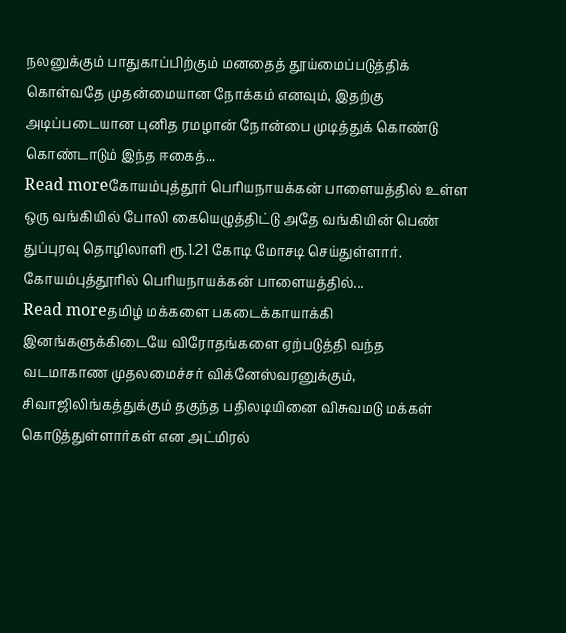நலனுக்கும் பாதுகாப்பிற்கும் மனதைத் தூய்மைப்படுத்திக் கொள்வதே முதன்மையான நோக்கம் எனவும், இதற்கு அடிப்படையான புனித ரமழான் நோன்பை முடித்துக் கொண்டு கொண்டாடும் இந்த ஈகைத்...
Read moreகோயம்புத்தூர் பெரியநாயக்கன் பாளையத்தில் உள்ள ஒரு வங்கியில் போலி கையெழுத்திட்டு அதே வங்கியின் பெண் துப்புரவு தொழிலாளி ரூ.1.21 கோடி மோசடி செய்துள்ளார். கோயம்புத்தூரில் பெரியநாயக்கன் பாளையத்தில்...
Read moreதமிழ் மக்களை பகடைக்காயாக்கி இனங்களுக்கிடையே விரோதங்களை ஏற்படுத்தி வந்த வடமாகாண முதலமைச்சர் விக்னேஸ்வரனுக்கும், சிவாஜிலிங்கத்துக்கும் தகுந்த பதிலடியினை விசுவமடு மக்கள் கொடுத்துள்ளார்கள் என அட்மிரல்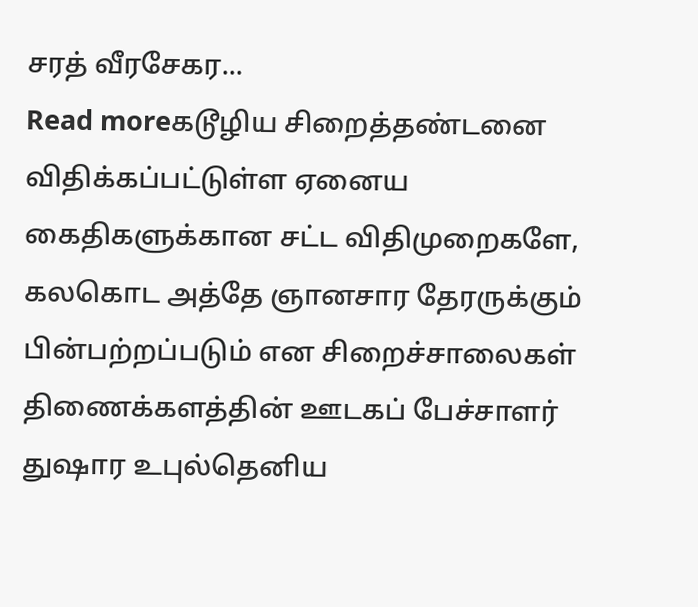சரத் வீரசேகர...
Read moreகடூழிய சிறைத்தண்டனை விதிக்கப்பட்டுள்ள ஏனைய கைதிகளுக்கான சட்ட விதிமுறைகளே, கலகொட அத்தே ஞானசார தேரருக்கும் பின்பற்றப்படும் என சிறைச்சாலைகள் திணைக்களத்தின் ஊடகப் பேச்சாளர் துஷார உபுல்தெனிய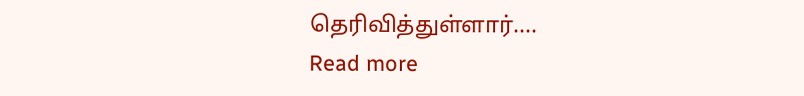தெரிவித்துள்ளார்....
Read more